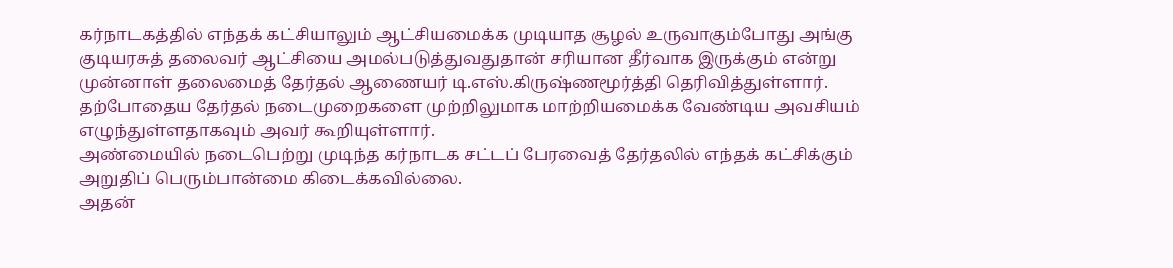கர்நாடகத்தில் எந்தக் கட்சியாலும் ஆட்சியமைக்க முடியாத சூழல் உருவாகும்போது அங்கு குடியரசுத் தலைவர் ஆட்சியை அமல்படுத்துவதுதான் சரியான தீர்வாக இருக்கும் என்று முன்னாள் தலைமைத் தேர்தல் ஆணையர் டி.எஸ்.கிருஷ்ணமூர்த்தி தெரிவித்துள்ளார்.
தற்போதைய தேர்தல் நடைமுறைகளை முற்றிலுமாக மாற்றியமைக்க வேண்டிய அவசியம் எழுந்துள்ளதாகவும் அவர் கூறியுள்ளார்.
அண்மையில் நடைபெற்று முடிந்த கர்நாடக சட்டப் பேரவைத் தேர்தலில் எந்தக் கட்சிக்கும் அறுதிப் பெரும்பான்மை கிடைக்கவில்லை.
அதன்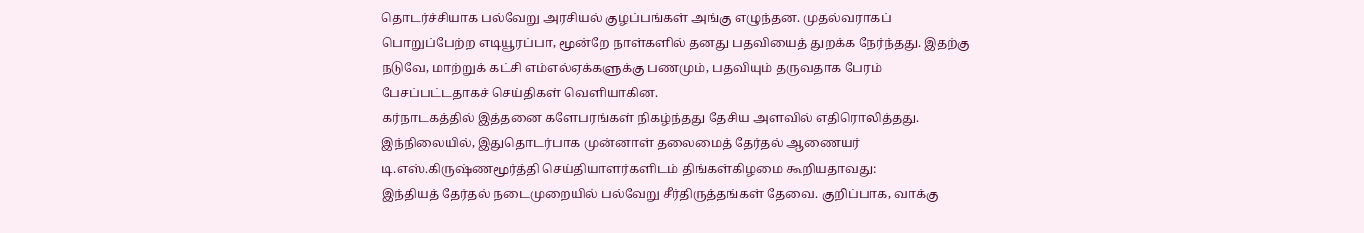தொடர்ச்சியாக பல்வேறு அரசியல் குழப்பங்கள் அங்கு எழுந்தன. முதல்வராகப் பொறுப்பேற்ற எடியூரப்பா, மூன்றே நாள்களில் தனது பதவியைத் துறக்க நேர்ந்தது. இதற்கு நடுவே, மாற்றுக் கட்சி எம்எல்ஏக்களுக்கு பணமும், பதவியும் தருவதாக பேரம் பேசப்பட்டதாகச் செய்திகள் வெளியாகின.
கர்நாடகத்தில் இத்தனை களேபரங்கள் நிகழ்ந்தது தேசிய அளவில் எதிரொலித்தது. இந்நிலையில், இதுதொடர்பாக முன்னாள் தலைமைத் தேர்தல் ஆணையர் டி.எஸ்.கிருஷ்ணமூர்த்தி செய்தியாளர்களிடம் திங்கள்கிழமை கூறியதாவது:
இந்தியத் தேர்தல் நடைமுறையில் பல்வேறு சீர்திருத்தங்கள் தேவை. குறிப்பாக, வாக்கு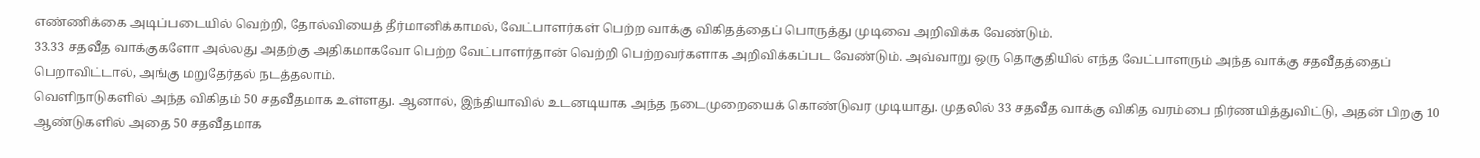எண்ணிக்கை அடிப்படையில் வெற்றி, தோல்வியைத் தீர்மானிக்காமல், வேட்பாளர்கள் பெற்ற வாக்கு விகிதத்தைப் பொருத்து முடிவை அறிவிக்க வேண்டும்.
33.33 சதவீத வாக்குகளோ அல்லது அதற்கு அதிகமாகவோ பெற்ற வேட்பாளர்தான் வெற்றி பெற்றவர்களாக அறிவிக்கப்பட வேண்டும். அவ்வாறு ஒரு தொகுதியில் எந்த வேட்பாளரும் அந்த வாக்கு சதவீதத்தைப் பெறாவிட்டால், அங்கு மறுதேர்தல் நடத்தலாம்.
வெளிநாடுகளில் அந்த விகிதம் 50 சதவீதமாக உள்ளது. ஆனால், இந்தியாவில் உடனடியாக அந்த நடைமுறையைக் கொண்டுவர முடியாது. முதலில் 33 சதவீத வாக்கு விகித வரம்பை நிர்ணயித்துவிட்டு, அதன் பிறகு 10 ஆண்டுகளில் அதை 50 சதவீதமாக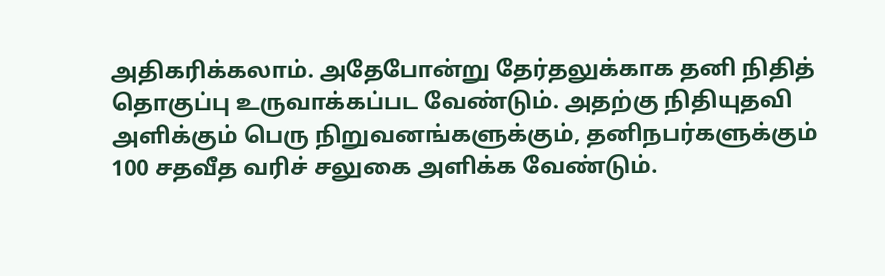அதிகரிக்கலாம். அதேபோன்று தேர்தலுக்காக தனி நிதித் தொகுப்பு உருவாக்கப்பட வேண்டும். அதற்கு நிதியுதவி அளிக்கும் பெரு நிறுவனங்களுக்கும், தனிநபர்களுக்கும் 100 சதவீத வரிச் சலுகை அளிக்க வேண்டும்.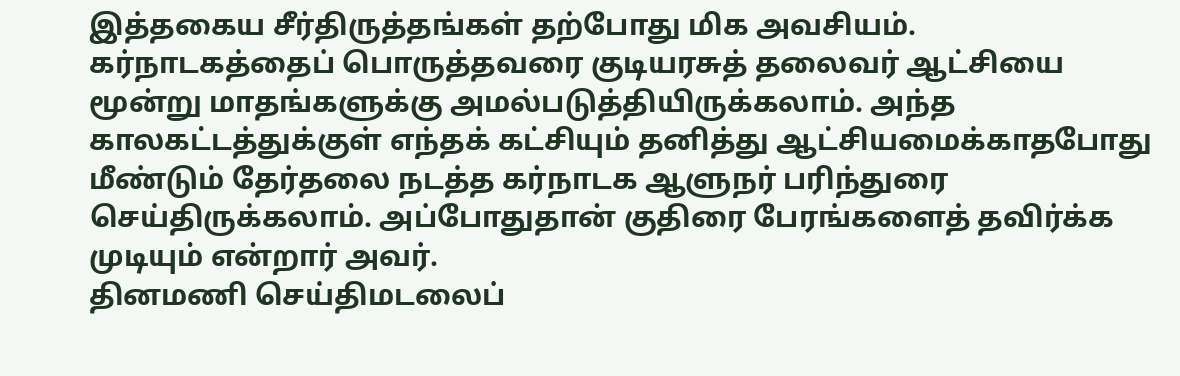இத்தகைய சீர்திருத்தங்கள் தற்போது மிக அவசியம்.
கர்நாடகத்தைப் பொருத்தவரை குடியரசுத் தலைவர் ஆட்சியை மூன்று மாதங்களுக்கு அமல்படுத்தியிருக்கலாம். அந்த காலகட்டத்துக்குள் எந்தக் கட்சியும் தனித்து ஆட்சியமைக்காதபோது மீண்டும் தேர்தலை நடத்த கர்நாடக ஆளுநர் பரிந்துரை செய்திருக்கலாம். அப்போதுதான் குதிரை பேரங்களைத் தவிர்க்க முடியும் என்றார் அவர்.
தினமணி செய்திமடலைப்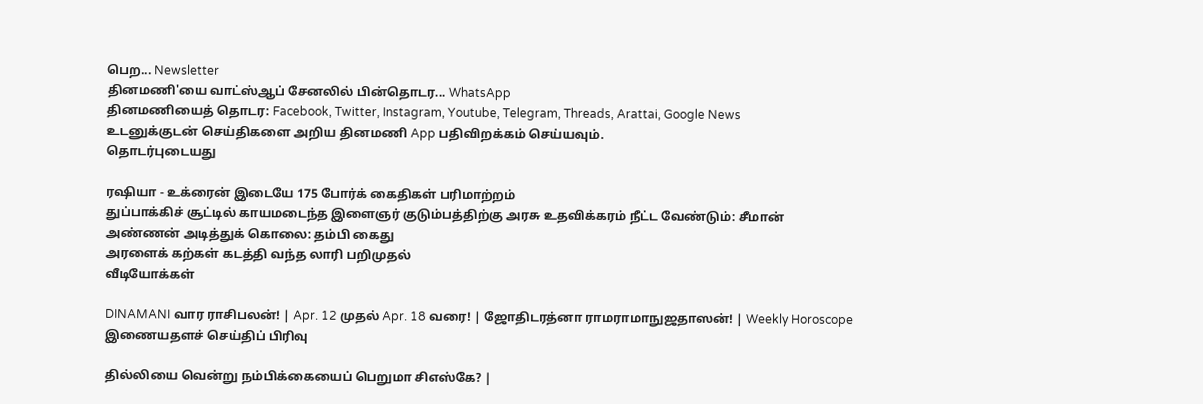பெற... Newsletter
தினமணி'யை வாட்ஸ்ஆப் சேனலில் பின்தொடர... WhatsApp
தினமணியைத் தொடர: Facebook, Twitter, Instagram, Youtube, Telegram, Threads, Arattai, Google News
உடனுக்குடன் செய்திகளை அறிய தினமணி App பதிவிறக்கம் செய்யவும்.
தொடர்புடையது

ரஷியா - உக்ரைன் இடையே 175 போர்க் கைதிகள் பரிமாற்றம்
துப்பாக்கிச் சூட்டில் காயமடைந்த இளைஞர் குடும்பத்திற்கு அரசு உதவிக்கரம் நீட்ட வேண்டும்: சீமான்
அண்ணன் அடித்துக் கொலை: தம்பி கைது
அரளைக் கற்கள் கடத்தி வந்த லாரி பறிமுதல்
வீடியோக்கள்

DINAMANI வார ராசிபலன்! | Apr. 12 முதல் Apr. 18 வரை! | ஜோதிடரத்னா ராமராமாநுஜதாஸன்! | Weekly Horoscope
இணையதளச் செய்திப் பிரிவு

தில்லியை வென்று நம்பிக்கையைப் பெறுமா சிஎஸ்கே? |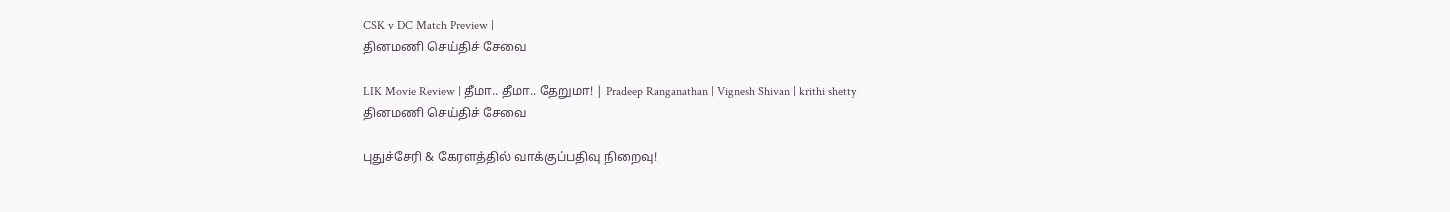CSK v DC Match Preview |
தினமணி செய்திச் சேவை

LIK Movie Review | தீமா.. தீமா.. தேறுமா! | Pradeep Ranganathan | Vignesh Shivan | krithi shetty
தினமணி செய்திச் சேவை

புதுச்சேரி & கேரளத்தில் வாக்குப்பதிவு நிறைவு!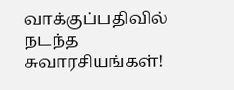வாக்குப்பதிவில் நடந்த சுவாரசியங்கள்!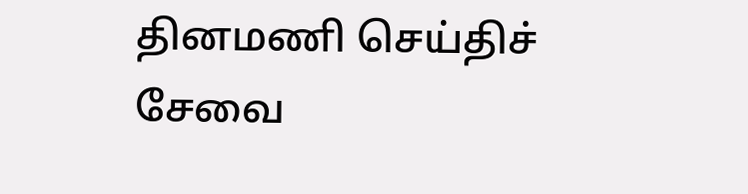தினமணி செய்திச் சேவை